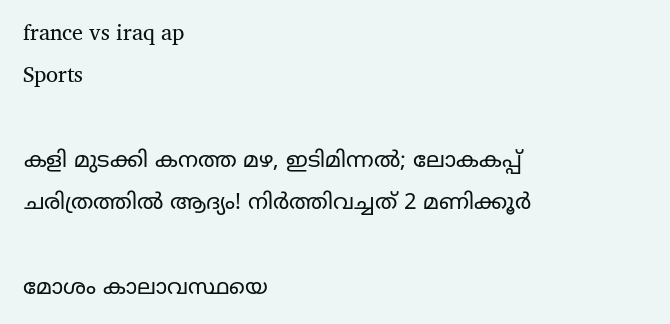france vs iraq ap
Sports

കളി മുടക്കി കനത്ത മഴ, ഇടിമിന്നൽ; ലോകകപ്പ് ചരിത്രത്തിൽ ആദ്യം! നിർത്തിവച്ചത് 2 മണിക്കൂർ

മോശം കാലാവസ്ഥയെ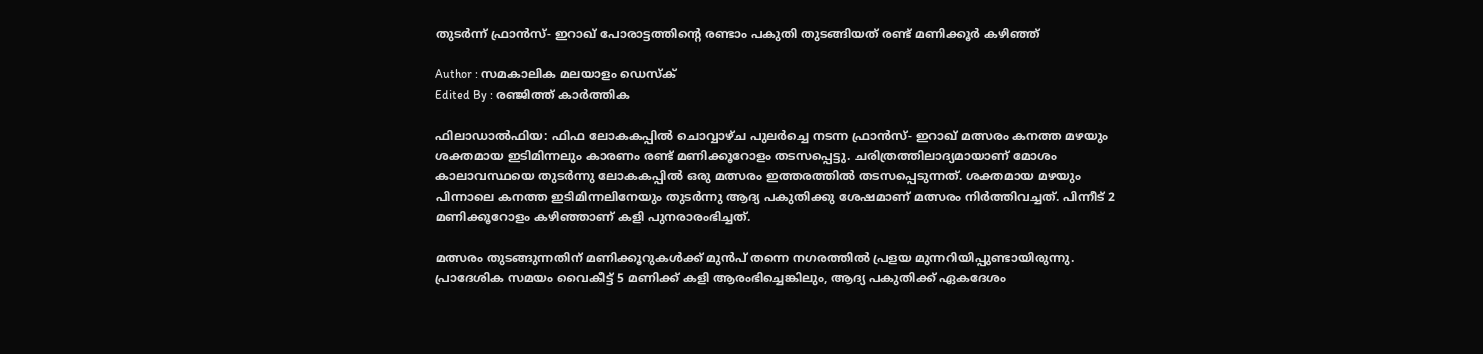തുടർന്ന് ഫ്രാൻസ്- ഇറാഖ് പോരാട്ടത്തിന്റെ രണ്ടാം പകുതി തുടങ്ങിയത് രണ്ട് മണിക്കൂർ കഴിഞ്ഞ്

Author : സമകാലിക മലയാളം ഡെസ്ക്
Edited By : രഞ്ജിത്ത് കാർത്തിക

ഫിലാ‍ഡാൽഫിയ: ഫിഫ ലോകകപ്പിൽ ചൊവ്വാഴ്ച പുലർച്ചെ നടന്ന ഫ്രാൻസ്- ഇറാഖ് മത്സരം കനത്ത മഴയും ശക്തമായ ഇടിമിന്നലും കാരണം രണ്ട് മണിക്കൂറോളം തടസപ്പെട്ടു. ചരിത്രത്തിലാദ്യമായാണ് മോശം കാലാവസ്ഥയെ തുടർന്നു ലോകകപ്പിൽ ഒരു മത്സരം ഇത്തരത്തിൽ തടസപ്പെടുന്നത്. ശക്തമായ മഴയും പിന്നാലെ കനത്ത ഇടിമിന്നലിനേയും തുടർന്നു ആദ്യ പകുതിക്കു ശേഷമാണ് മത്സരം നിർത്തിവച്ചത്. പിന്നീട് 2 മണിക്കൂറോളം കഴിഞ്ഞാണ് കളി പുനരാരംഭിച്ചത്.

മത്സരം തുടങ്ങുന്നതിന് മണിക്കൂറുകൾക്ക് മുൻപ് തന്നെ നഗരത്തിൽ പ്രളയ മുന്നറിയിപ്പുണ്ടായിരുന്നു. പ്രാദേശിക സമയം വൈകീട്ട് 5 മണിക്ക് കളി ആരംഭിച്ചെങ്കിലും, ആദ്യ പകുതിക്ക് ഏകദേശം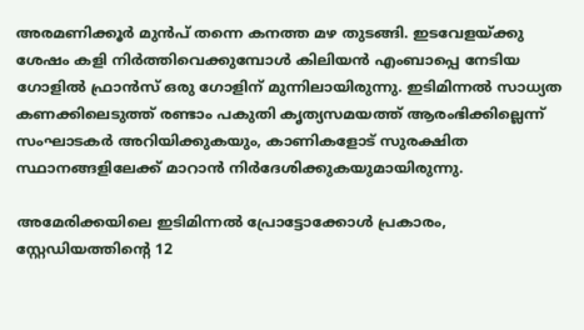അരമണിക്കൂർ മുൻപ് തന്നെ കനത്ത മഴ തുടങ്ങി. ഇടവേളയ്ക്കു ശേഷം കളി നിർത്തിവെക്കുമ്പോൾ കിലിയൻ എംബാപ്പെ നേടിയ ഗോളിൽ ഫ്രാൻസ് ഒരു ഗോളിന് മുന്നിലായിരുന്നു. ഇടിമിന്നൽ സാധ്യത കണക്കിലെടുത്ത് രണ്ടാം പകുതി കൃത്യസമയത്ത് ആരംഭിക്കില്ലെന്ന് സംഘാടകർ അറിയിക്കുകയും, കാണികളോട് സുരക്ഷിത സ്ഥാനങ്ങളിലേക്ക് മാറാൻ നിർദേശിക്കുകയുമായിരുന്നു.

അമേരിക്കയിലെ ഇടിമിന്നൽ പ്രോട്ടോക്കോൾ പ്രകാരം, സ്റ്റേഡിയത്തിന്റെ 12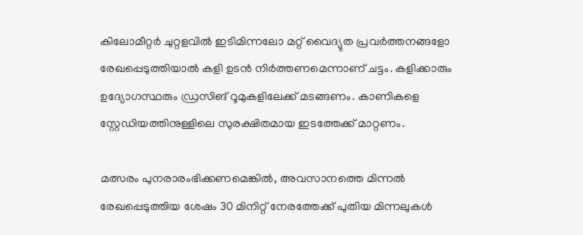കിലോമീറ്റർ ചുറ്റളവിൽ ഇടിമിന്നലോ മറ്റ് വൈദ്യുത പ്രവർത്തനങ്ങളോ രേഖപ്പെടുത്തിയാൽ കളി ഉടൻ നിർത്തണമെന്നാണ് ചട്ടം. കളിക്കാരും ഉദ്യോഗസ്ഥരും ഡ്രസിങ് റൂമുകളിലേക്ക് മടങ്ങണം. കാണികളെ സ്റ്റേഡിയത്തിനുള്ളിലെ സുരക്ഷിതമായ ഇടത്തേക്ക് മാറ്റണം.

മത്സരം പുനരാരംഭിക്കണമെങ്കിൽ, അവസാനത്തെ മിന്നൽ രേഖപ്പെടുത്തിയ ശേഷം 30 മിനിറ്റ് നേരത്തേക്ക് പുതിയ മിന്നലുകൾ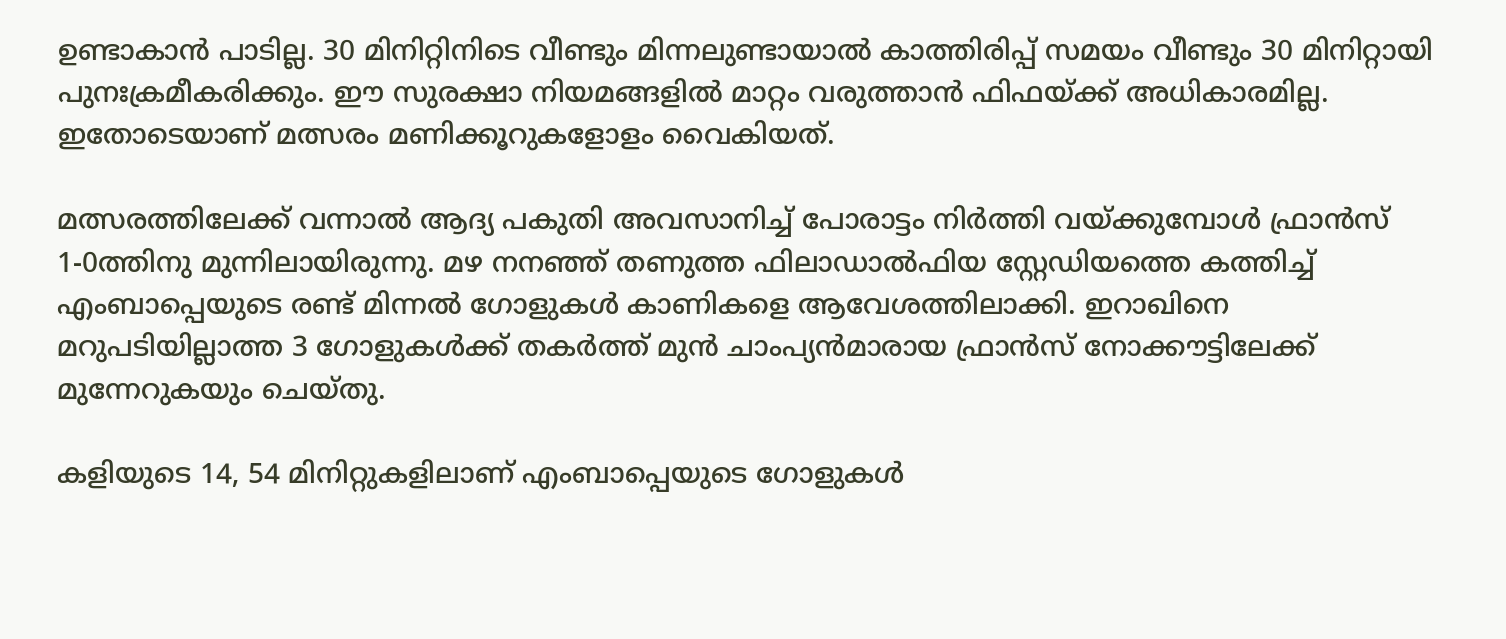ഉണ്ടാകാൻ പാടില്ല. 30 മിനിറ്റിനിടെ വീണ്ടും മിന്നലുണ്ടായാൽ കാത്തിരിപ്പ് സമയം വീണ്ടും 30 മിനിറ്റായി പുനഃക്രമീകരിക്കും. ഈ സുരക്ഷാ നിയമങ്ങളിൽ മാറ്റം വരുത്താൻ ഫിഫയ്ക്ക് അധികാരമില്ല. ഇതോടെയാണ് മത്സരം മണിക്കൂറുകളോളം വൈകിയത്.

മത്സരത്തിലേക്ക് വന്നാൽ ആദ്യ പകുതി അവസാനിച്ച് പോരാട്ടം നിർത്തി വയ്ക്കുമ്പോൾ ഫ്രാൻസ് 1-0ത്തിനു മുന്നിലായിരുന്നു. മഴ നനഞ്ഞ് തണുത്ത ഫിലാഡാൽഫിയ സ്റ്റേഡിയത്തെ കത്തിച്ച് എംബാപ്പെയുടെ രണ്ട് മിന്നൽ ഗോളുകൾ കാണികളെ ആവേശത്തിലാക്കി. ഇറാഖിനെ മറുപടിയില്ലാത്ത 3 ഗോളുകൾക്ക് തകർത്ത് മുൻ ചാംപ്യൻമാരായ ഫ്രാൻസ് നോക്കൗട്ടിലേക്ക് മുന്നേറുകയും ചെയ്തു.

കളിയുടെ 14, 54 മിനിറ്റുകളിലാണ് എംബാപ്പെയുടെ ഗോളുകൾ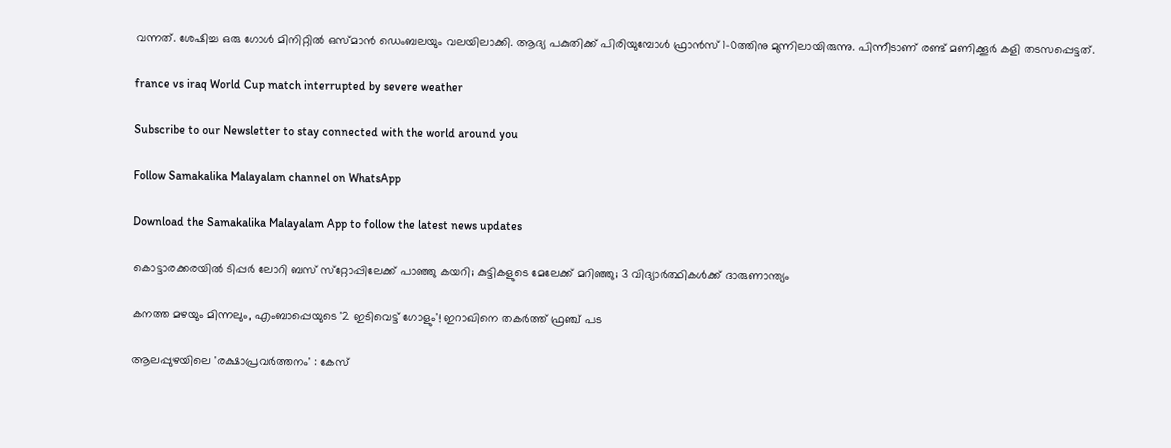വന്നത്. ശേഷിച്ച ഒരു ഗോൾ മിനിറ്റിൽ ഒസ്മാൻ ഡെംബലയും വലയിലാക്കി. ആദ്യ പകുതിക്ക് പിരിയുമ്പോൾ ഫ്രാൻസ് 1-0ത്തിനു മുന്നിലായിരുന്നു. പിന്നീടാണ് രണ്ട് മണിക്കൂർ കളി തടസപ്പെട്ടത്.

france vs iraq World Cup match interrupted by severe weather

Subscribe to our Newsletter to stay connected with the world around you

Follow Samakalika Malayalam channel on WhatsApp

Download the Samakalika Malayalam App to follow the latest news updates

കൊട്ടാരക്കരയില്‍ ടിപ്പര്‍ ലോറി ബസ് സ്‌റ്റോപ്പിലേക്ക് പാഞ്ഞു കയറി; കുട്ടികളുടെ മേലേക്ക് മറിഞ്ഞു; 3 വിദ്യാർത്ഥികൾക്ക് ദാരുണാന്ത്യം

കനത്ത മഴയും മിന്നലും, എംബാപ്പെയുടെ '2 ഇടിവെട്ട് ഗോളും'! ഇറാഖിനെ തകർത്ത് ഫ്രഞ്ച് പട

ആലപ്പുഴയിലെ 'രക്ഷാപ്രവര്‍ത്തനം' : കേസ്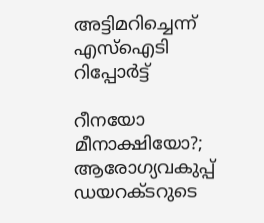അട്ടിമറിച്ചെന്ന് എസ്‌ഐടി റിപ്പോര്‍ട്ട്

റീനയോ മീനാക്ഷിയോ?; ആരോഗ്യവകുപ്പ് ഡയറക്ടറുടെ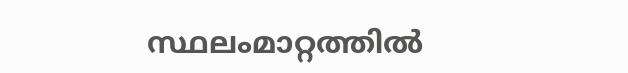സ്ഥലംമാറ്റത്തില്‍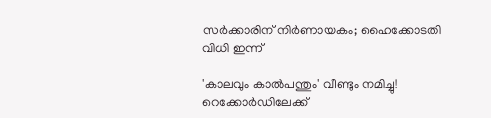സര്‍ക്കാരിന് നിര്‍ണായകം; ഹൈക്കോടതി വിധി ഇന്ന്

'കാലവും കാല്‍പന്തും' വീണ്ടും നമിച്ചു! റെക്കോർഡിലേക്ക്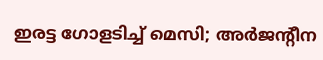ഇരട്ട ഗോളടിച്ച് മെസി; അര്‍ജന്റീന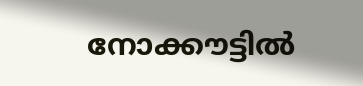നോക്കൗട്ടില്‍